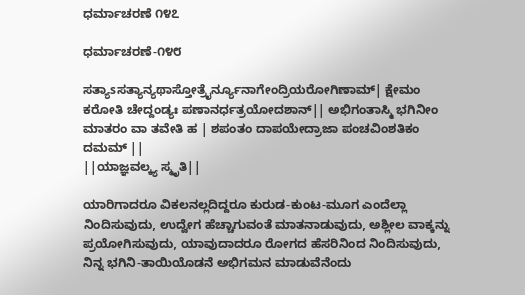ಧರ್ಮಾಚರಣೆ ೧೪೭

ಧರ್ಮಾಚರಣೆ-೧೪೮

ಸತ್ಯಾsಸತ್ಯಾನ್ಯಥಾಸ್ತೋತ್ರೈರ್ನ್ಯೂನಾಗೇಂದ್ರಿಯರೋಗಿಣಾಮ್| ಕ್ಷೇಮಂ ಕರೋತಿ ಚೇದ್ದಂಡ್ಯಃ ಪಣಾನರ್ಧತ್ರಯೋದಶಾನ್|| ಅಭಿಗಂತಾಸ್ಮಿ ಭಗಿನೀಂ ಮಾತರಂ ವಾ ತವೇತಿ ಹ | ಶಪಂತಂ ದಾಪಯೇದ್ರಾಜಾ ಪಂಚವಿಂಶತಿಕಂ ದಮಮ್ ||
||ಯಾಜ್ಞವಲ್ಕ್ಯ ಸ್ಮೃತಿ||

ಯಾರಿಗಾದರೂ ವಿಕಲನಲ್ಲದಿದ್ದರೂ ಕುರುಡ-ಕುಂಟ-ಮೂಗ ಎಂದೆಲ್ಲಾ ನಿಂದಿಸುವುದು, ಉದ್ವೇಗ ಹೆಚ್ಚಾಗುವಂತೆ ಮಾತನಾಡುವುದು, ಅಶ್ಲೀಲ ವಾಕ್ಕನ್ನು ಪ್ರಯೋಗಿಸುವುದು, ಯಾವುದಾದರೂ ರೋಗದ ಹೆಸರಿನಿಂದ ನಿಂದಿಸುವುದು, ನಿನ್ನ ಭಗಿನಿ-ತಾಯಿಯೊಡನೆ ಅಭಿಗಮನ ಮಾಡುವೆನೆಂದು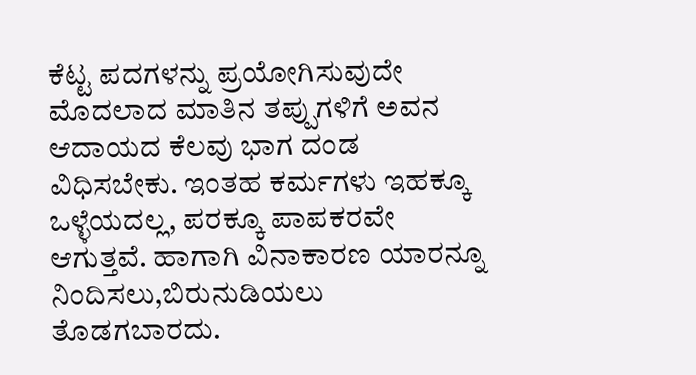ಕೆಟ್ಟ ಪದಗಳನ್ನು ಪ್ರಯೋಗಿಸುವುದೇ ಮೊದಲಾದ ಮಾತಿನ ತಪ್ಪುಗಳಿಗೆ ಅವನ ಆದಾಯದ ಕೆಲವು ಭಾಗ ದಂಡ ವಿಧಿಸಬೇಕು. ಇಂತಹ ಕರ್ಮಗಳು ಇಹಕ್ಕೂ ಒಳ್ಳೆಯದಲ್ಲ, ಪರಕ್ಕೂ ಪಾಪಕರವೇ ಆಗುತ್ತವೆ. ಹಾಗಾಗಿ ವಿನಾಕಾರಣ ಯಾರನ್ನೂ ನಿಂದಿಸಲು,ಬಿರುನುಡಿಯಲು ತೊಡಗಬಾರದು.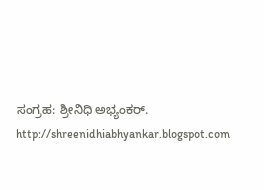ಸಂಗ್ರಹ: ಶ್ರೀನಿಧಿ ಅಭ್ಯಂಕರ್.
http://shreenidhiabhyankar.blogspot.com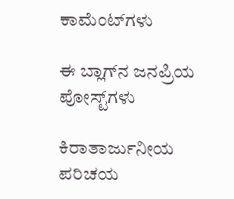ಕಾಮೆಂಟ್‌ಗಳು

ಈ ಬ್ಲಾಗ್‌ನ ಜನಪ್ರಿಯ ಪೋಸ್ಟ್‌ಗಳು

ಕಿರಾತಾರ್ಜುನೀಯ ಪರಿಚಯ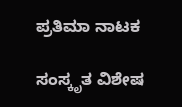ಪ್ರತಿಮಾ ನಾಟಕ

ಸಂಸ್ಕೃತ ವಿಶೇಷ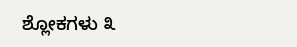ಶ್ಲೋಕಗಳು ೩